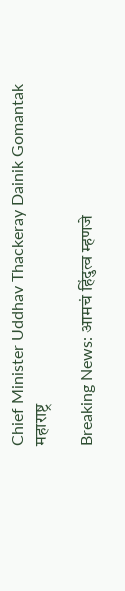Chief Minister Uddhav Thackeray Dainik Gomantak
महाराष्ट्र

Breaking News: आमचं हिंदुत्व म्हणजे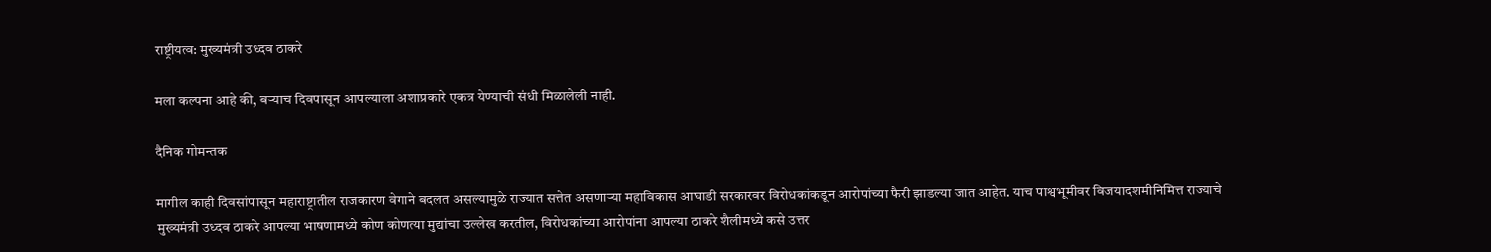राष्ट्रीयत्व: मुख्यमंत्री उध्दव ठाकरे

मला कल्पना आहे की, बऱ्याच दिवपासून आपल्याला अशाप्रकारे एकत्र येण्याची संधी मिळालेली नाही.

दैनिक गोमन्तक

मागील काही दिवसांपासून महाराष्ट्रातील राजकारण वेगाने बदलत असल्यामुळे राज्यात सत्तेत असणाऱ्या महाविकास आघाडी सरकारवर विरोधकांकडून आरोपांच्या फैरी झाडल्या जात आहेत. याच पाश्वभूमीवर विजयादशमीनिमित्त राज्याचे मुख्यमंत्री उध्दव ठाकरे आपल्या भाषणामध्ये कोण कोणत्या मुद्यांचा उल्लेख करतील, विरोधकांच्या आरोपांना आपल्या ठाकरे शैलीमध्ये कसे उत्तर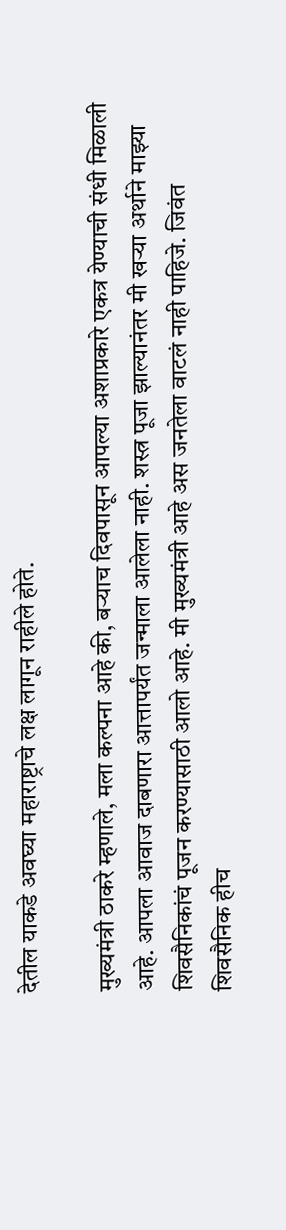देतील याकडे अवघ्या महाराष्ट्राचे लक्ष लागून राहीले होते.

मुख्यमंत्री ठाकरे म्हणाले, मला कल्पना आहे की, बऱ्याच दिवपासून आपल्या अशाप्रकारे एकत्र येण्याची संधी मिळाली आहे. आपला आवाज दाबणारा आत्तापर्यंत जन्माला आलेला नाही. शस्त्र पूजा झाल्यानंतर मी खऱ्या अर्थाने माझ्या शिवसैनिकांचं पूजन करण्यासाठी आलो आहे. मी मुख्यमंत्री आहे अस जनतेला वाटलं नाही पाहिजे. जिवंत शिवसैनिक हीच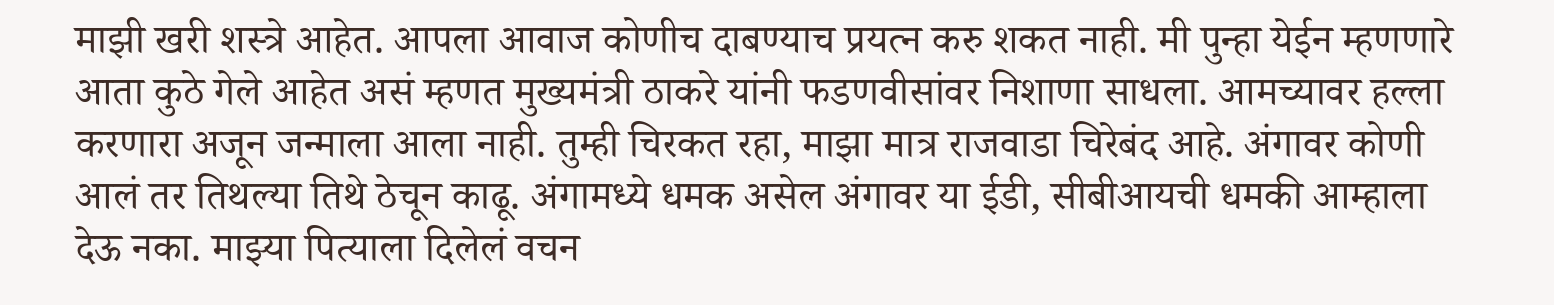माझी खरी शस्त्रे आहेत. आपला आवाज कोणीच दाबण्याच प्रयत्न करु शकत नाही. मी पुन्हा येईन म्हणणारे आता कुठे गेले आहेत असं म्हणत मुख्यमंत्री ठाकरे यांनी फडणवीसांवर निशाणा साधला. आमच्यावर हल्ला करणारा अजून जन्माला आला नाही. तुम्ही चिरकत रहा, माझा मात्र राजवाडा चिरेबंद आहे. अंगावर कोणी आलं तर तिथल्या तिथे ठेचून काढू. अंगामध्ये धमक असेल अंगावर या ईडी, सीबीआयची धमकी आम्हाला देऊ नका. माझ्या पित्याला दिलेलं वचन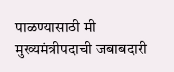पाळण्यासाठी मी मुख्यमंत्रीपदाची जबाबदारी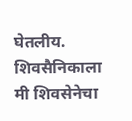घेतलीय. शिवसैनिकाला मी शिवसेनेचा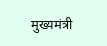मुख्यमंत्री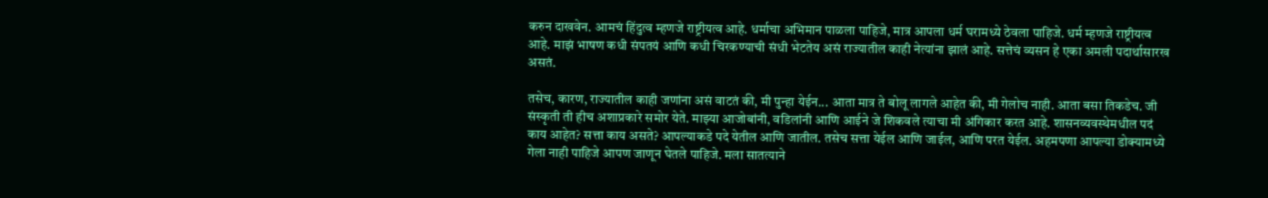करुन दाखवेन. आमचं हिंदुत्व म्हणजे राष्ट्रीयत्व आहे. धर्माचा अभिमान पाळला पाहिजे, मात्र आपला धर्म घरामध्ये ठेवला पाहिजे. धर्म म्हणजे राष्ट्रीयत्व आहे. माझं भाषण कधी संपतयं आणि कधी चिरकण्याची संधी भेटतेय असं राज्यातील काही नेत्यांना झालं आहे. सत्तेचं व्यसन हे एका अमली पदार्थासारख असतं.

तसेच, कारण, राज्यातील काही जणांना असं वाटतं की, मी पुन्हा येईन... आता मात्र ते बोलू लागले आहेत की, मी गेलोच नाही. आता बसा तिकडेच. जी संस्कृती ती हीच अशाप्रकारे समोर येते. माझ्या आजोबांनी, वडिलांनी आणि आईने जे शिकवले त्याचा मी अंगिकार करत आहे. शासनव्यवस्थेमधील पदं काय आहेत? सत्ता काय असते? आपल्याकडे पदे येतील आणि जातील. तसेच सत्ता येईल आणि जाईल, आणि परत येईल. अहमपणा आपल्या डोक्यामध्ये गेला नाही पाहिजे आपण जाणून घेतले पाहिजे. मला सातत्याने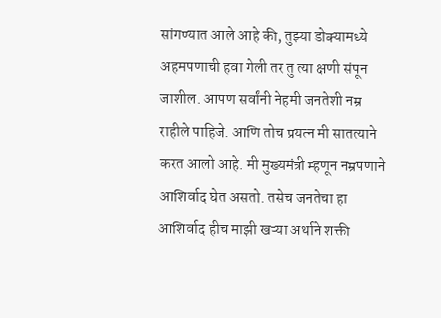सांगण्यात आले आहे की, तुझ्या डोक्यामध्ये अहमपणाची हवा गेली तर तु त्या क्षणी संपून जाशील. आपण सर्वांनी नेहमी जनतेशी नम्र राहीले पाहिजे. आणि तोच प्रयत्न मी सातत्याने करत आलो आहे. मी मुख्यमंत्री म्हणून नम्रपणाने आशिर्वाद घेत असतो. तसेच जनतेचा हा आशिर्वाद हीच माझी खऱ्या अर्थाने शक्ती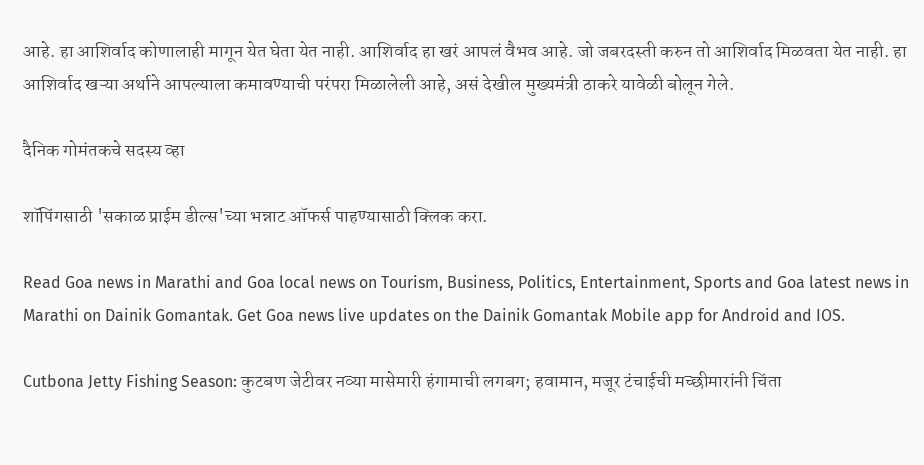आहे. हा आशिर्वाद कोणालाही मागून येत घेता येत नाही. आशिर्वाद हा खरं आपलं वैभव आहे. जो जबरदस्ती करुन तो आशिर्वाद मिळवता येत नाही. हा आशिर्वाद खऱ्या अर्थाने आपल्याला कमावण्याची परंपरा मिळालेली आहे, असं देखील मुख्यमंत्री ठाकरे यावेळी बोलून गेले.

दैनिक गोमंतकचे सदस्य व्हा

शॉपिंगसाठी 'सकाळ प्राईम डील्स'च्या भन्नाट ऑफर्स पाहण्यासाठी क्लिक करा.

Read Goa news in Marathi and Goa local news on Tourism, Business, Politics, Entertainment, Sports and Goa latest news in Marathi on Dainik Gomantak. Get Goa news live updates on the Dainik Gomantak Mobile app for Android and IOS.

Cutbona Jetty Fishing Season: कुटबण जेटीवर नव्या मासेमारी हंगामाची लगबग; हवामान, मजूर टंचाईची मच्छीमारांनी चिंता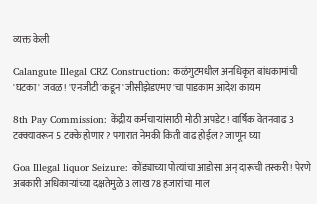व्यक्त केली

Calangute Illegal CRZ Construction: कळंगुटमधील अनधिकृत बांधकामांची 'घटका' जवळ! 'एनजीटी'कडून 'जीसीझेडएमए'चा पाडकाम आदेश कायम

8th Pay Commission: केंद्रीय कर्मचाऱ्यांसाठी मोठी अपडेट! वार्षिक वेतनवाढ 3 टक्क्यावरून 5 टक्के होणार? पगारात नेमकी किती वाढ होईल? जाणून घ्या

Goa Illegal liquor Seizure: कोंड्याच्या पोत्यांचा आडोसा अन् दारूची तस्करी! पेरणे अबकारी अधिकाऱ्यांच्या दक्षतेमुळे 3 लाख 78 हजारांचा माल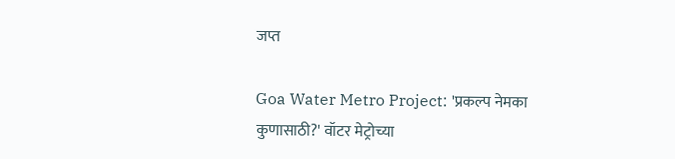जप्त

Goa Water Metro Project: 'प्रकल्प नेमका कुणासाठी?' वॉटर मेट्रोच्या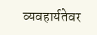व्यवहार्यतेवर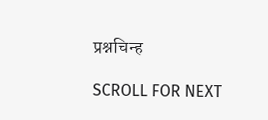प्रश्नचिन्ह

SCROLL FOR NEXT